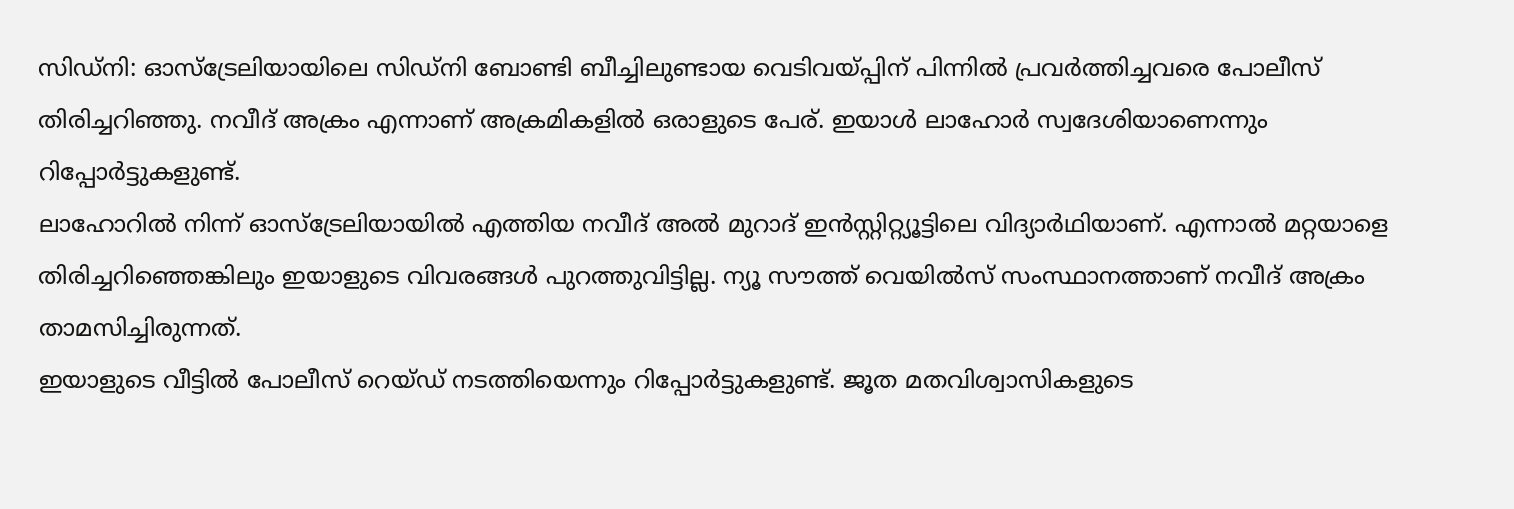സിഡ്നി: ഓസ്ട്രേലിയായിലെ സിഡ്നി ബോണ്ടി ബീച്ചിലുണ്ടായ വെടിവയ്പ്പിന് പിന്നിൽ പ്രവർത്തിച്ചവരെ പോലീസ് തിരിച്ചറിഞ്ഞു. നവീദ് അക്രം എന്നാണ് അക്രമികളിൽ ഒരാളുടെ പേര്. ഇയാൾ ലാഹോർ സ്വദേശിയാണെന്നും റിപ്പോർട്ടുകളുണ്ട്.
ലാഹോറിൽ നിന്ന് ഓസ്ട്രേലിയായിൽ എത്തിയ നവീദ് അൽ മുറാദ് ഇൻസ്റ്റിറ്റ്യൂട്ടിലെ വിദ്യാർഥിയാണ്. എന്നാൽ മറ്റയാളെ തിരിച്ചറിഞ്ഞെങ്കിലും ഇയാളുടെ വിവരങ്ങൾ പുറത്തുവിട്ടില്ല. ന്യൂ സൗത്ത് വെയിൽസ് സംസ്ഥാനത്താണ് നവീദ് അക്രം താമസിച്ചിരുന്നത്.
ഇയാളുടെ വീട്ടിൽ പോലീസ് റെയ്ഡ് നടത്തിയെന്നും റിപ്പോർട്ടുകളുണ്ട്. ജൂത മതവിശ്വാസികളുടെ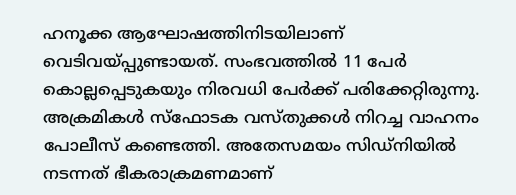ഹനൂക്ക ആഘോഷത്തിനിടയിലാണ് വെടിവയ്പ്പുണ്ടായത്. സംഭവത്തിൽ 11 പേർ കൊല്ലപ്പെടുകയും നിരവധി പേർക്ക് പരിക്കേറ്റിരുന്നു.
അക്രമികൾ സ്ഫോടക വസ്തുക്കൾ നിറച്ച വാഹനം പോലീസ് കണ്ടെത്തി. അതേസമയം സിഡ്നിയിൽ നടന്നത് ഭീകരാക്രമണമാണ്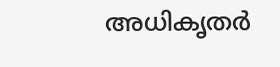അധികൃതർ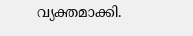വ്യക്തമാക്കി.